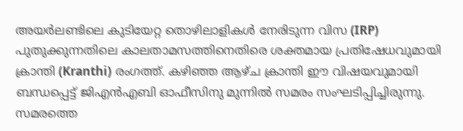അയർലണ്ടിലെ കുടിയേറ്റ തൊഴിലാളികൾ നേരിടുന്ന വിസ (IRP) പുതുക്കുന്നതിലെ കാലതാമസത്തിനെതിരെ ശക്തമായ പ്രതിഷേധവുമായി ക്രാന്തി (Kranthi) രംഗത്ത്. കഴിഞ്ഞ ആഴ്ച ക്രാന്തി ഈ വിഷയവുമായി ബന്ധപ്പെട്ട് ജിഎൻഎബി ഓഫീസിനു മുന്നിൽ സമരം സംഘടിപ്പിച്ചിരുന്നു. സമരത്തെ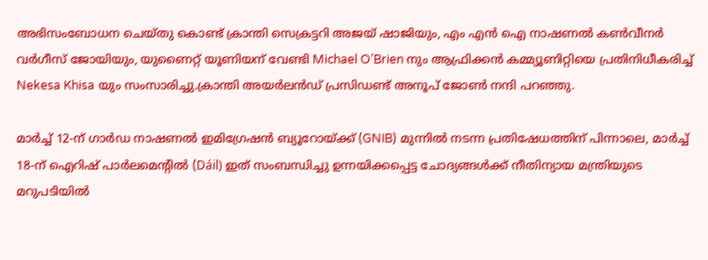അഭിസംബോധന ചെയ്തു കൊണ്ട് ക്രാന്തി സെക്രട്ടറി അജയ് ഷാജിയും, എം എൻ ഐ നാഷണൽ കൺവീനർ വർഗീസ് ജോയിയും, യുണൈറ്റ് യൂണിയന് വേണ്ടി Michael O’Brien നും ആഫ്രിക്കൻ കമ്മ്യൂണിറ്റിയെ പ്രതിനിധീകരിച്ച് Nekesa Khisa യും സംസാരിച്ചു.ക്രാന്തി അയർലൻഡ് പ്രസിഡണ്ട് അനൂപ് ജോൺ നന്ദി പറഞ്ഞു.

മാർച്ച് 12-ന് ഗാർഡ നാഷണൽ ഇമിഗ്രേഷൻ ബ്യൂറോയ്ക്ക് (GNIB) മുന്നിൽ നടന്ന പ്രതിഷേധത്തിന് പിന്നാലെ, മാർച്ച് 18-ന് ഐറിഷ് പാർലമെന്റിൽ (Dáil) ഇത് സംബന്ധിച്ചു ഉന്നയിക്കപ്പെട്ട ചോദ്യങ്ങൾക്ക് നീതിന്യായ മന്ത്രിയുടെ മറുപടിയിൽ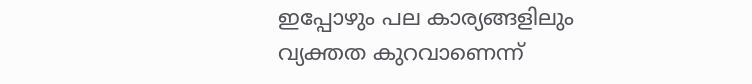ഇപ്പോഴും പല കാര്യങ്ങളിലും വ്യക്തത കുറവാണെന്ന്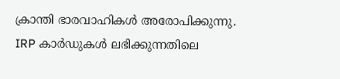ക്രാന്തി ഭാരവാഹികൾ അരോപിക്കുന്നു.
IRP കാർഡുകൾ ലഭിക്കുന്നതിലെ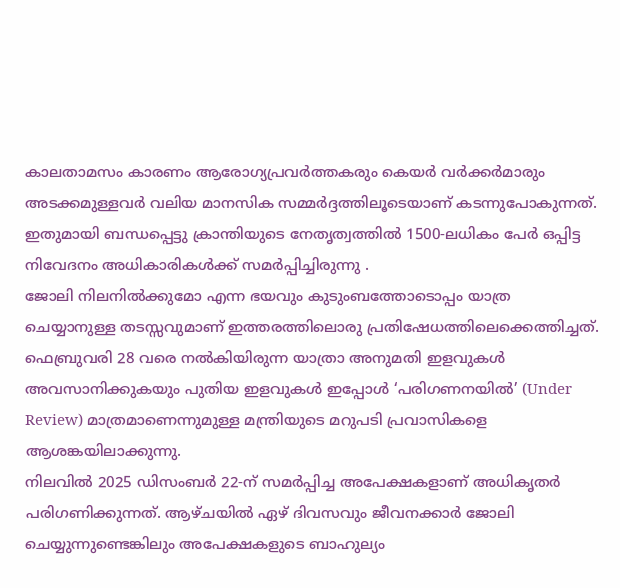കാലതാമസം കാരണം ആരോഗ്യപ്രവർത്തകരും കെയർ വർക്കർമാരും അടക്കമുള്ളവർ വലിയ മാനസിക സമ്മർദ്ദത്തിലൂടെയാണ് കടന്നുപോകുന്നത്. ഇതുമായി ബന്ധപ്പെട്ടു ക്രാന്തിയുടെ നേതൃത്വത്തിൽ 1500-ലധികം പേർ ഒപ്പിട്ട നിവേദനം അധികാരികൾക്ക് സമർപ്പിച്ചിരുന്നു .
ജോലി നിലനിൽക്കുമോ എന്ന ഭയവും കുടുംബത്തോടൊപ്പം യാത്ര ചെയ്യാനുള്ള തടസ്സവുമാണ് ഇത്തരത്തിലൊരു പ്രതിഷേധത്തിലെക്കെത്തിച്ചത്.
ഫെബ്രുവരി 28 വരെ നൽകിയിരുന്ന യാത്രാ അനുമതി ഇളവുകൾ അവസാനിക്കുകയും പുതിയ ഇളവുകൾ ഇപ്പോൾ ‘പരിഗണനയിൽ’ (Under Review) മാത്രമാണെന്നുമുള്ള മന്ത്രിയുടെ മറുപടി പ്രവാസികളെ ആശങ്കയിലാക്കുന്നു.
നിലവിൽ 2025 ഡിസംബർ 22-ന് സമർപ്പിച്ച അപേക്ഷകളാണ് അധികൃതർ പരിഗണിക്കുന്നത്. ആഴ്ചയിൽ ഏഴ് ദിവസവും ജീവനക്കാർ ജോലി ചെയ്യുന്നുണ്ടെങ്കിലും അപേക്ഷകളുടെ ബാഹുല്യം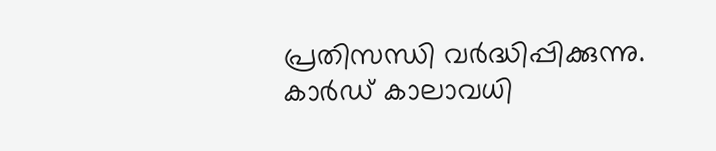പ്രതിസന്ധി വർദ്ധിപ്പിക്കുന്നു.
കാർഡ് കാലാവധി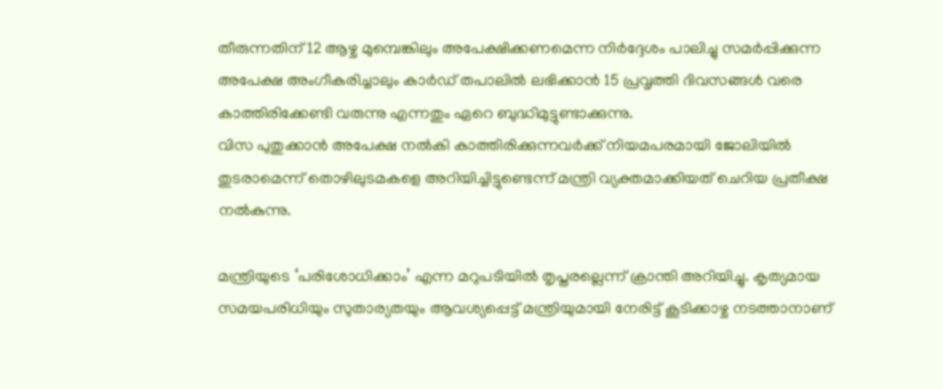തീരുന്നതിന് 12 ആഴ്ച മുമ്പെങ്കിലും അപേക്ഷിക്കണമെന്ന നിർദ്ദേശം പാലിച്ചു സമർപ്പിക്കുന്ന അപേക്ഷ അംഗീകരിച്ചാലും കാർഡ് തപാലിൽ ലഭിക്കാൻ 15 പ്രവൃത്തി ദിവസങ്ങൾ വരെ കാത്തിരിക്കേണ്ടി വരുന്നു എന്നതും ഏറെ ബുദ്ധിമുട്ടുണ്ടാക്കുന്നു.
വിസ പുതുക്കാൻ അപേക്ഷ നൽകി കാത്തിരിക്കുന്നവർക്ക് നിയമപരമായി ജോലിയിൽ തുടരാമെന്ന് തൊഴിലുടമകളെ അറിയിച്ചിട്ടുണ്ടെന്ന് മന്ത്രി വ്യക്തമാക്കിയത് ചെറിയ പ്രതീക്ഷ നൽകുന്നു.

മന്ത്രിയുടെ ‘പരിശോധിക്കാം’ എന്ന മറുപടിയിൽ തൃപ്തരല്ലെന്ന് ക്രാന്തി അറിയിച്ചു. കൃത്യമായ സമയപരിധിയും സുതാര്യതയും ആവശ്യപ്പെട്ട് മന്ത്രിയുമായി നേരിട്ട് കൂടിക്കാഴ്ച നടത്താനാണ്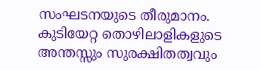സംഘടനയുടെ തീരുമാനം. കുടിയേറ്റ തൊഴിലാളികളുടെ അന്തസ്സും സുരക്ഷിതത്വവും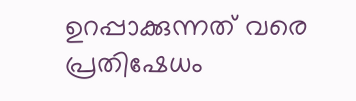ഉറപ്പാക്കുന്നത് വരെ പ്രതിഷേധം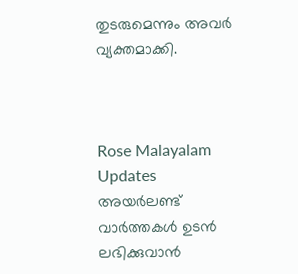തുടരുമെന്നും അവർ വ്യക്തമാക്കി.



Rose Malayalam Updates
അയർലണ്ട് വാർത്തകൾ ഉടൻ ലഭിക്കുവാൻ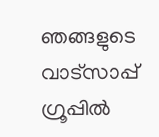ഞങ്ങളുടെ വാട്സാപ്പ് ഗ്രൂപ്പിൽ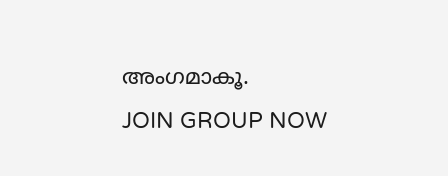അംഗമാകൂ.
JOIN GROUP NOW